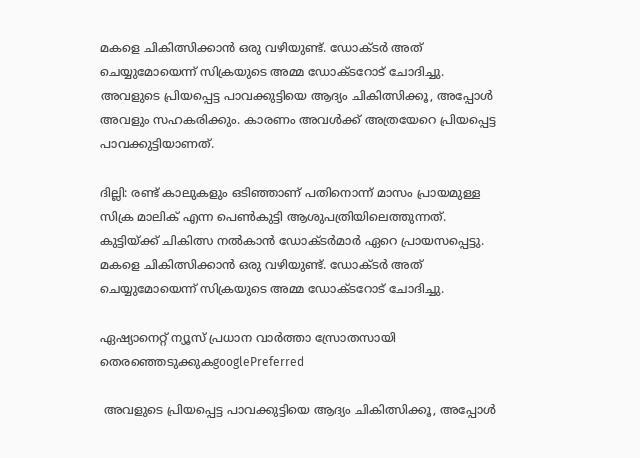മകളെ ചികിത്സിക്കാൻ ഒരു വഴിയുണ്ട്. ഡോക്ടർ അത് ചെയ്യുമോയെന്ന് സിക്രയുടെ അമ്മ ഡോക്ടറോട് ചോദിച്ചു. അവളുടെ പ്രിയപ്പെട്ട പാവക്കുട്ടിയെ ആദ്യം ചികിത്സിക്കൂ, അപ്പോള്‍ അവളും സഹകരിക്കും. കാരണം അവള്‍ക്ക് അത്രയേറെ പ്രിയപ്പെട്ട പാവക്കുട്ടിയാണത്.

ദില്ലി: രണ്ട് കാലുകളും ഒടിഞ്ഞാണ് പതിനൊന്ന് മാസം പ്രായമുള്ള സിക്ര മാലിക് എന്ന പെൺകുട്ടി ആശുപത്രിയിലെത്തുന്നത്. കുട്ടിയ്ക്ക് ചികിത്സ നൽകാൻ ഡോക്ടർമാർ ഏറെ പ്രായസപ്പെട്ടു. മകളെ ചികിത്സിക്കാൻ ഒരു വഴിയുണ്ട്. ഡോക്ടർ അത് ചെയ്യുമോയെന്ന് സിക്രയുടെ അമ്മ ഡോക്ടറോട് ചോദിച്ചു.

ഏഷ്യാനെറ്റ് ന്യൂസ് പ്രധാന വാർത്താ സ്രോതസായി തെരഞ്ഞെടുക്കുകgooglePreferred

 അവളുടെ പ്രിയപ്പെട്ട പാവക്കുട്ടിയെ ആദ്യം ചികിത്സിക്കൂ, അപ്പോള്‍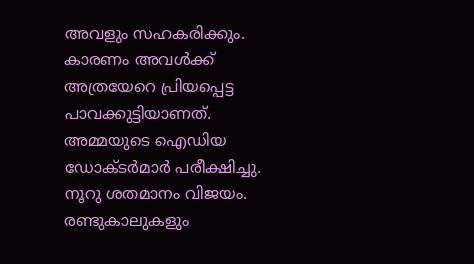അവളും സഹകരിക്കും. കാരണം അവള്‍ക്ക് അത്രയേറെ പ്രിയപ്പെട്ട പാവക്കുട്ടിയാണത്. അമ്മയുടെ ഐഡിയ ഡോക്ടര്‍മാര്‍ പരീക്ഷിച്ചു. നൂറു ശതമാനം വിജയം. രണ്ടുകാലുകളും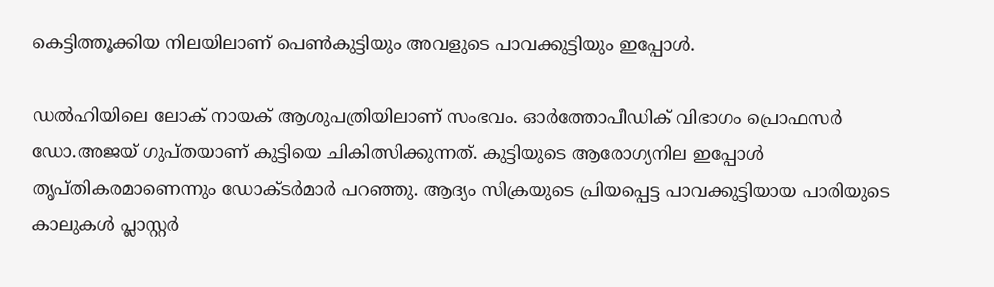കെട്ടിത്തൂക്കിയ നിലയിലാണ് പെണ്‍കുട്ടിയും അവളുടെ പാവക്കുട്ടിയും ഇപ്പോൾ.

ഡല്‍ഹിയിലെ ലോക് നായക് ആശുപത്രിയിലാണ് സംഭവം. ഓര്‍ത്തോപീഡിക് വിഭാഗം പ്രൊഫസര്‍ ഡോ.അജയ് ഗുപ്തയാണ് കുട്ടിയെ ചികിത്സിക്കുന്നത്. കുട്ടിയുടെ ആരോഗ്യനില ഇപ്പോള്‍ തൃപ്തികരമാണെന്നും ഡോക്ടര്‍മാര്‍ പറഞ്ഞു. ആദ്യം സിക്രയുടെ പ്രിയപ്പെട്ട പാവക്കുട്ടിയായ പാരിയുടെ കാലുകൾ പ്ലാസ്റ്റർ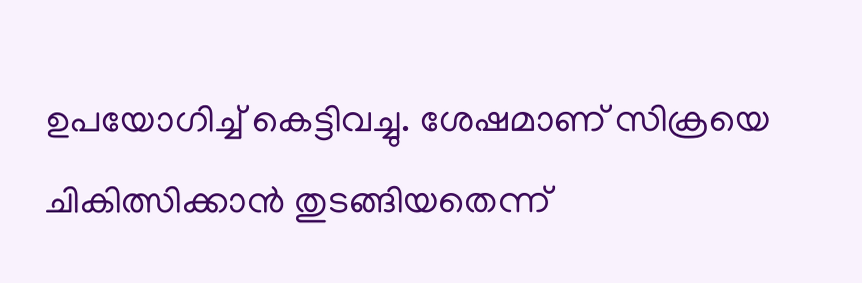ഉപയോഗിച്ച് കെട്ടിവച്ചു. ശേഷമാണ് സിക്രയെ ചികിത്സിക്കാൻ തുടങ്ങിയതെന്ന്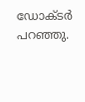ഡോക്ടർ പറഞ്ഞു.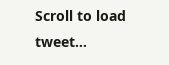Scroll to load tweet…